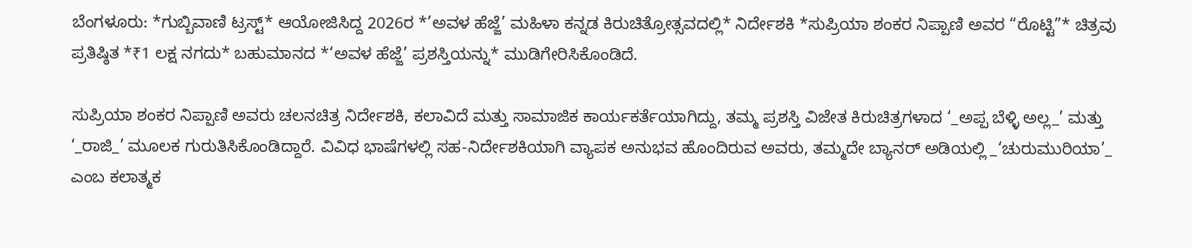ಬೆಂಗಳೂರು: *ಗುಬ್ಬಿವಾಣಿ ಟ್ರಸ್ಟ್* ಆಯೋಜಿಸಿದ್ದ 2026ರ *’ಅವಳ ಹೆಜ್ಜೆ’ ಮಹಿಳಾ ಕನ್ನಡ ಕಿರುಚಿತ್ರೋತ್ಸವದಲ್ಲಿ* ನಿರ್ದೇಶಕಿ *ಸುಪ್ರಿಯಾ ಶಂಕರ ನಿಪ್ಪಾಣಿ ಅವರ “ರೊಟ್ಟಿ”* ಚಿತ್ರವು ಪ್ರತಿಷ್ಠಿತ *₹1 ಲಕ್ಷ ನಗದು* ಬಹುಮಾನದ *‘ಅವಳ ಹೆಜ್ಜೆ’ ಪ್ರಶಸ್ತಿಯನ್ನು* ಮುಡಿಗೇರಿಸಿಕೊಂಡಿದೆ.

ಸುಪ್ರಿಯಾ ಶಂಕರ ನಿಪ್ಪಾಣಿ ಅವರು ಚಲನಚಿತ್ರ ನಿರ್ದೇಶಕಿ, ಕಲಾವಿದೆ ಮತ್ತು ಸಾಮಾಜಿಕ ಕಾರ್ಯಕರ್ತೆಯಾಗಿದ್ದು, ತಮ್ಮ ಪ್ರಶಸ್ತಿ ವಿಜೇತ ಕಿರುಚಿತ್ರಗಳಾದ ‘_ಅಪ್ಪ ಬೆಳ್ಳಿ ಅಲ್ಲ_’ ಮತ್ತು ‘_ರಾಜಿ_’ ಮೂಲಕ ಗುರುತಿಸಿಕೊಂಡಿದ್ದಾರೆ. ವಿವಿಧ ಭಾಷೆಗಳಲ್ಲಿ ಸಹ-ನಿರ್ದೇಶಕಿಯಾಗಿ ವ್ಯಾಪಕ ಅನುಭವ ಹೊಂದಿರುವ ಅವರು, ತಮ್ಮದೇ ಬ್ಯಾನರ್ ಅಡಿಯಲ್ಲಿ _‘ಚುರುಮುರಿಯಾ’_ ಎಂಬ ಕಲಾತ್ಮಕ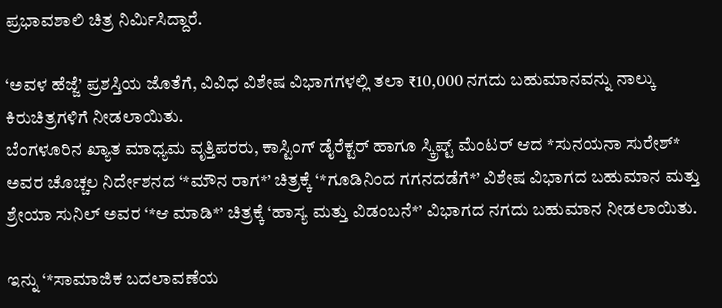ಪ್ರಭಾವಶಾಲಿ ಚಿತ್ರ ನಿರ್ಮಿಸಿದ್ದಾರೆ.

‘ಅವಳ ಹೆಜ್ಜೆ’ ಪ್ರಶಸ್ತಿಯ ಜೊತೆಗೆ, ವಿವಿಧ ವಿಶೇಷ ವಿಭಾಗಗಳಲ್ಲಿ ತಲಾ ₹10,000 ನಗದು ಬಹುಮಾನವನ್ನು ನಾಲ್ಕು ಕಿರುಚಿತ್ರಗಳಿಗೆ ನೀಡಲಾಯಿತು.
ಬೆಂಗಳೂರಿನ ಖ್ಯಾತ ಮಾಧ್ಯಮ ವೃತ್ತಿಪರರು, ಕಾಸ್ಟಿಂಗ್ ಡೈರೆಕ್ಟರ್ ಹಾಗೂ ಸ್ಕ್ರಿಪ್ಟ್ ಮೆಂಟರ್ ಆದ *ಸುನಯನಾ ಸುರೇಶ್* ಅವರ ಚೊಚ್ಚಲ ನಿರ್ದೇಶನದ ‘*ಮೌನ ರಾಗ*’ ಚಿತ್ರಕ್ಕೆ ‘*ಗೂಡಿನಿಂದ ಗಗನದಡೆಗೆ*’ ವಿಶೇಷ ವಿಭಾಗದ ಬಹುಮಾನ ಮತ್ತು ಶ್ರೇಯಾ ಸುನಿಲ್ ಅವರ ‘*ಆ ಮಾಡಿ*’ ಚಿತ್ರಕ್ಕೆ ‘ಹಾಸ್ಯ ಮತ್ತು ವಿಡಂಬನೆ*’ ವಿಭಾಗದ ನಗದು ಬಹುಮಾನ ನೀಡಲಾಯಿತು.

ಇನ್ನು ‘*ಸಾಮಾಜಿಕ ಬದಲಾವಣೆಯ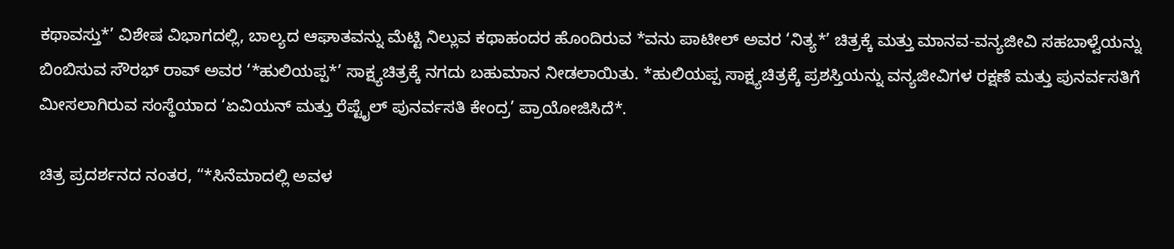ಕಥಾವಸ್ತು*’ ವಿಶೇಷ ವಿಭಾಗದಲ್ಲಿ, ಬಾಲ್ಯದ ಆಘಾತವನ್ನು ಮೆಟ್ಟಿ ನಿಲ್ಲುವ ಕಥಾಹಂದರ ಹೊಂದಿರುವ *ವನು ಪಾಟೀಲ್ ಅವರ ‘ನಿತ್ಯ*’ ಚಿತ್ರಕ್ಕೆ ಮತ್ತು ಮಾನವ-ವನ್ಯಜೀವಿ ಸಹಬಾಳ್ವೆಯನ್ನು ಬಿಂಬಿಸುವ ಸೌರಭ್ ರಾವ್ ಅವರ ‘*ಹುಲಿಯಪ್ಪ*’ ಸಾಕ್ಷ್ಯಚಿತ್ರಕ್ಕೆ ನಗದು ಬಹುಮಾನ ನೀಡಲಾಯಿತು. *ಹುಲಿಯಪ್ಪ ಸಾಕ್ಷ್ಯಚಿತ್ರಕ್ಕೆ ಪ್ರಶಸ್ತಿಯನ್ನು ವನ್ಯಜೀವಿಗಳ ರಕ್ಷಣೆ ಮತ್ತು ಪುನರ್ವಸತಿಗೆ ಮೀಸಲಾಗಿರುವ ಸಂಸ್ಥೆಯಾದ ‘ಏವಿಯನ್ ಮತ್ತು ರೆಪ್ಟೈಲ್ ಪುನರ್ವಸತಿ ಕೇಂದ್ರ’ ಪ್ರಾಯೋಜಿಸಿದೆ*.

ಚಿತ್ರ ಪ್ರದರ್ಶನದ ನಂತರ, “*ಸಿನೆಮಾದಲ್ಲಿ ಅವಳ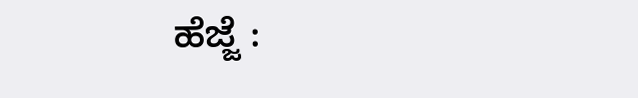ಹೆಜ್ಜೆ :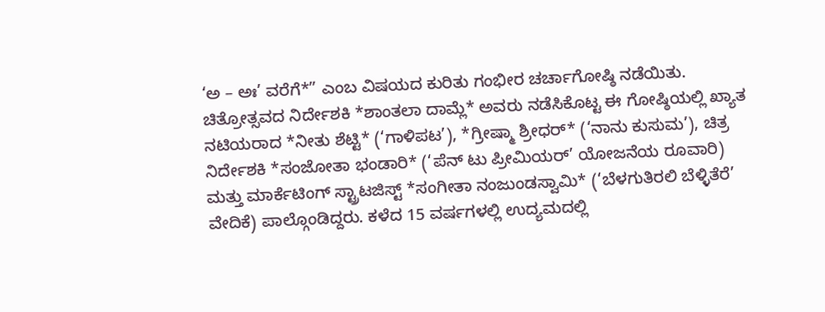‘ಅ – ಅಃ’ ವರೆಗೆ*” ಎಂಬ ವಿಷಯದ ಕುರಿತು ಗಂಭೀರ ಚರ್ಚಾಗೋಷ್ಠಿ ನಡೆಯಿತು. ಚಿತ್ರೋತ್ಸವದ ನಿರ್ದೇಶಕಿ *ಶಾಂತಲಾ ದಾಮ್ಲೆ* ಅವರು ನಡೆಸಿಕೊಟ್ಟ ಈ ಗೋಷ್ಠಿಯಲ್ಲಿ ಖ್ಯಾತ ನಟಿಯರಾದ *ನೀತು ಶೆಟ್ಟಿ* (‘ಗಾಳಿಪಟ’), *ಗ್ರೀಷ್ಮಾ ಶ್ರೀಧರ್* (‘ನಾನು ಕುಸುಮ’), ಚಿತ್ರ ನಿರ್ದೇಶಕಿ *ಸಂಜೋತಾ ಭಂಡಾರಿ* (‘ಪೆನ್ ಟು ಪ್ರೀಮಿಯರ್’ ಯೋಜನೆಯ ರೂವಾರಿ) ಮತ್ತು ಮಾರ್ಕೆಟಿಂಗ್ ಸ್ಟ್ರಾಟಜಿಸ್ಟ್ *ಸಂಗೀತಾ ನಂಜುಂಡಸ್ವಾಮಿ* (‘ಬೆಳಗುತಿರಲಿ ಬೆಳ್ಳಿತೆರೆ’ ವೇದಿಕೆ) ಪಾಲ್ಗೊಂಡಿದ್ದರು. ಕಳೆದ 15 ವರ್ಷಗಳಲ್ಲಿ ಉದ್ಯಮದಲ್ಲಿ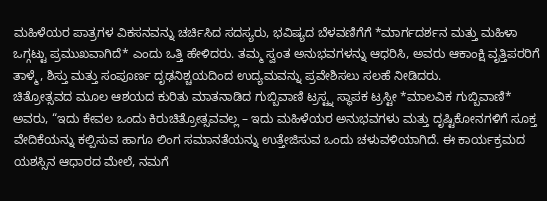ಮಹಿಳೆಯರ ಪಾತ್ರಗಳ ವಿಕಸನವನ್ನು ಚರ್ಚಿಸಿದ ಸದಸ್ಯರು, ಭವಿಷ್ಯದ ಬೆಳವಣಿಗೆಗೆ *ಮಾರ್ಗದರ್ಶನ ಮತ್ತು ಮಹಿಳಾ ಒಗ್ಗಟ್ಟು ಪ್ರಮುಖವಾಗಿದೆ* ಎಂದು ಒತ್ತಿ ಹೇಳಿದರು. ತಮ್ಮ ಸ್ವಂತ ಅನುಭವಗಳನ್ನು ಆಧರಿಸಿ, ಅವರು ಆಕಾಂಕ್ಷಿ ವೃತ್ತಿಪರರಿಗೆ ತಾಳ್ಮೆ, ಶಿಸ್ತು ಮತ್ತು ಸಂಪೂರ್ಣ ದೃಢನಿಶ್ಚಯದಿಂದ ಉದ್ಯಮವನ್ನು ಪ್ರವೇಶಿಸಲು ಸಲಹೆ ನೀಡಿದರು.
ಚಿತ್ರೋತ್ಸವದ ಮೂಲ ಆಶಯದ ಕುರಿತು ಮಾತನಾಡಿದ ಗುಬ್ಬಿವಾಣಿ ಟ್ರಸ್ಟ್ನ ಸ್ಥಾಪಕ ಟ್ರಸ್ಟೀ *ಮಾಲವಿಕ ಗುಬ್ಬಿವಾಣಿ* ಅವರು, “ಇದು ಕೇವಲ ಒಂದು ಕಿರುಚಿತ್ರೋತ್ಸವವಲ್ಲ – ಇದು ಮಹಿಳೆಯರ ಅನುಭವಗಳು ಮತ್ತು ದೃಷ್ಟಿಕೋನಗಳಿಗೆ ಸೂಕ್ತ ವೇದಿಕೆಯನ್ನು ಕಲ್ಪಿಸುವ ಹಾಗೂ ಲಿಂಗ ಸಮಾನತೆಯನ್ನು ಉತ್ತೇಜಿಸುವ ಒಂದು ಚಳುವಳಿಯಾಗಿದೆ. ಈ ಕಾರ್ಯಕ್ರಮದ ಯಶಸ್ಸಿನ ಆಧಾರದ ಮೇಲೆ, ನಮಗೆ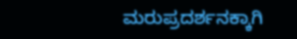ಮರುಪ್ರದರ್ಶನಕ್ಕಾಗಿ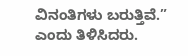ವಿನಂತಿಗಳು ಬರುತ್ತಿವೆ.” ಎಂದು ತಿಳಿಸಿದರು.